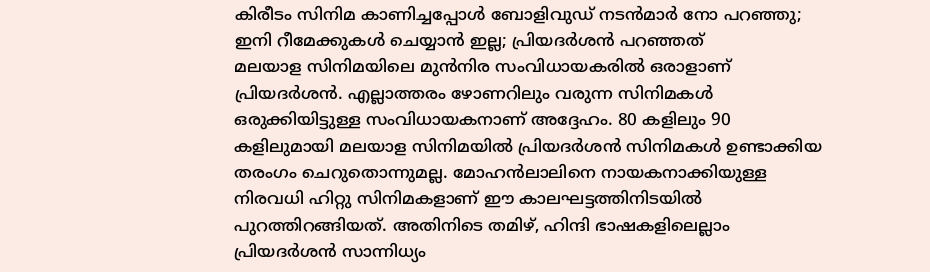കിരീടം സിനിമ കാണിച്ചപ്പോൾ ബോളിവുഡ് നടൻമാർ നോ പറഞ്ഞു; ഇനി റീമേക്കുകൾ ചെയ്യാൻ ഇല്ല; പ്രിയദർശൻ പറഞ്ഞത്
മലയാള സിനിമയിലെ മുൻനിര സംവിധായകരിൽ ഒരാളാണ് പ്രിയദർശൻ. എല്ലാത്തരം ഴോണറിലും വരുന്ന സിനിമകൾ ഒരുക്കിയിട്ടുള്ള സംവിധായകനാണ് അദ്ദേഹം. 80 കളിലും 90 കളിലുമായി മലയാള സിനിമയിൽ പ്രിയദർശൻ സിനിമകൾ ഉണ്ടാക്കിയ തരംഗം ചെറുതൊന്നുമല്ല. മോഹൻലാലിനെ നായകനാക്കിയുള്ള നിരവധി ഹിറ്റു സിനിമകളാണ് ഈ കാലഘട്ടത്തിനിടയിൽ പുറത്തിറങ്ങിയത്. അതിനിടെ തമിഴ്, ഹിന്ദി ഭാഷകളിലെല്ലാം പ്രിയദർശൻ സാന്നിധ്യം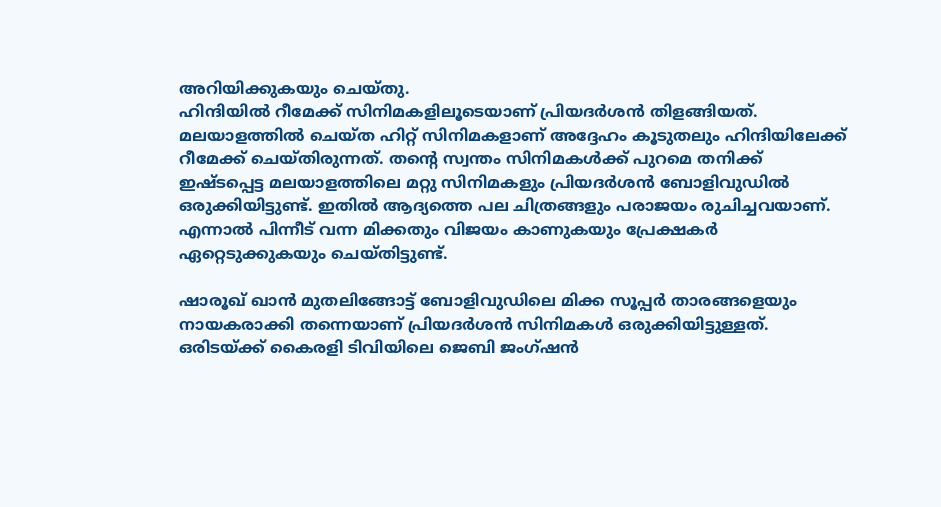അറിയിക്കുകയും ചെയ്തു.
ഹിന്ദിയിൽ റീമേക്ക് സിനിമകളിലൂടെയാണ് പ്രിയദർശൻ തിളങ്ങിയത്. മലയാളത്തിൽ ചെയ്ത ഹിറ്റ് സിനിമകളാണ് അദ്ദേഹം കൂടുതലും ഹിന്ദിയിലേക്ക് റീമേക്ക് ചെയ്തിരുന്നത്. തന്റെ സ്വന്തം സിനിമകൾക്ക് പുറമെ തനിക്ക് ഇഷ്ടപ്പെട്ട മലയാളത്തിലെ മറ്റു സിനിമകളും പ്രിയദർശൻ ബോളിവുഡിൽ ഒരുക്കിയിട്ടുണ്ട്. ഇതിൽ ആദ്യത്തെ പല ചിത്രങ്ങളും പരാജയം രുചിച്ചവയാണ്. എന്നാൽ പിന്നീട് വന്ന മിക്കതും വിജയം കാണുകയും പ്രേക്ഷകർ ഏറ്റെടുക്കുകയും ചെയ്തിട്ടുണ്ട്.

ഷാരൂഖ് ഖാൻ മുതലിങ്ങോട്ട് ബോളിവുഡിലെ മിക്ക സൂപ്പർ താരങ്ങളെയും നായകരാക്കി തന്നെയാണ് പ്രിയദർശൻ സിനിമകൾ ഒരുക്കിയിട്ടുള്ളത്. ഒരിടയ്ക്ക് കൈരളി ടിവിയിലെ ജെബി ജംഗ്ഷൻ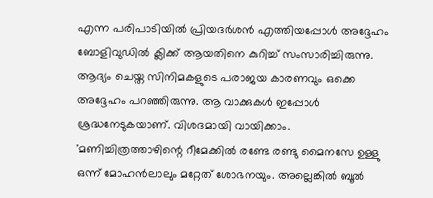എന്ന പരിപാടിയിൽ പ്രിയദർശൻ എത്തിയപ്പോൾ അദ്ദേഹം ബോളിവുഡിൽ ക്ലിക്ക് ആയതിനെ കുറിച്ച് സംസാരിച്ചിരുന്നു. ആദ്യം ചെയ്ത സിനിമകളുടെ പരാജയ കാരണവും ഒക്കെ അദ്ദേഹം പറഞ്ഞിരുന്നു. ആ വാക്കുകൾ ഇപ്പോൾ ശ്രദ്ധനേടുകയാണ്. വിശദമായി വായിക്കാം.
'മണിച്ചിത്രത്താഴിന്റെ റീമേക്കിൽ രണ്ടേ രണ്ടു മൈനസേ ഉള്ളു ഒന്ന് മോഹൻലാലും മറ്റേത് ശോഭനയും. അല്ലെങ്കിൽ ബൂൽ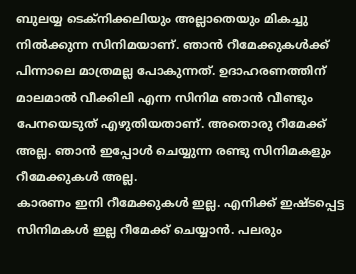ബുലയ്യ ടെക്നിക്കലിയും അല്ലാതെയും മികച്ചു നിൽക്കുന്ന സിനിമയാണ്. ഞാൻ റീമേക്കുകൾക്ക് പിന്നാലെ മാത്രമല്ല പോകുന്നത്. ഉദാഹരണത്തിന് മാലമാൽ വീക്കിലി എന്ന സിനിമ ഞാൻ വീണ്ടും പേനയെടുത് എഴുതിയതാണ്. അതൊരു റീമേക്ക് അല്ല. ഞാൻ ഇപ്പോൾ ചെയ്യുന്ന രണ്ടു സിനിമകളും റീമേക്കുകൾ അല്ല.
കാരണം ഇനി റീമേക്കുകൾ ഇല്ല. എനിക്ക് ഇഷ്ടപ്പെട്ട സിനിമകൾ ഇല്ല റീമേക്ക് ചെയ്യാൻ. പലരും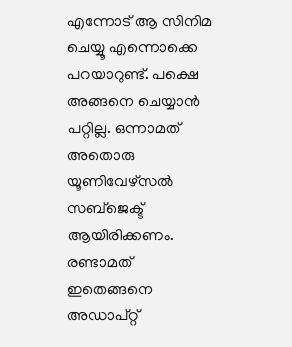എന്നോട് ആ സിനിമ ചെയ്യൂ എന്നൊക്കെ പറയാറുണ്ട്. പക്ഷെ അങ്ങനെ ചെയ്യാൻ പറ്റില്ല. ഒന്നാമത് അതൊരു യൂണിവേഴ്സൽ സബ്ജെക്ട് ആയിരിക്കണം. രണ്ടാമത് ഇതെങ്ങനെ അഡാപ്റ്റ്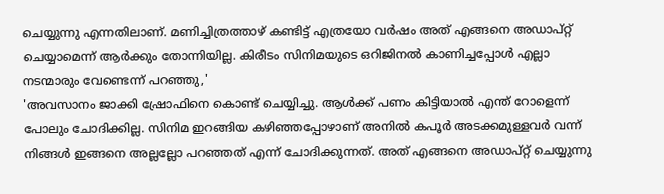ചെയ്യുന്നു എന്നതിലാണ്. മണിച്ചിത്രത്താഴ് കണ്ടിട്ട് എത്രയോ വർഷം അത് എങ്ങനെ അഡാപ്റ്റ് ചെയ്യാമെന്ന് ആർക്കും തോന്നിയില്ല. കിരീടം സിനിമയുടെ ഒറിജിനൽ കാണിച്ചപ്പോൾ എല്ലാ നടന്മാരും വേണ്ടെന്ന് പറഞ്ഞു,'
'അവസാനം ജാക്കി ഷ്രോഫിനെ കൊണ്ട് ചെയ്യിച്ചു. ആൾക്ക് പണം കിട്ടിയാൽ എന്ത് റോളെന്ന് പോലും ചോദിക്കില്ല. സിനിമ ഇറങ്ങിയ കഴിഞ്ഞപ്പോഴാണ് അനിൽ കപൂർ അടക്കമുള്ളവർ വന്ന് നിങ്ങൾ ഇങ്ങനെ അല്ലല്ലോ പറഞ്ഞത് എന്ന് ചോദിക്കുന്നത്. അത് എങ്ങനെ അഡാപ്റ്റ് ചെയ്യുന്നു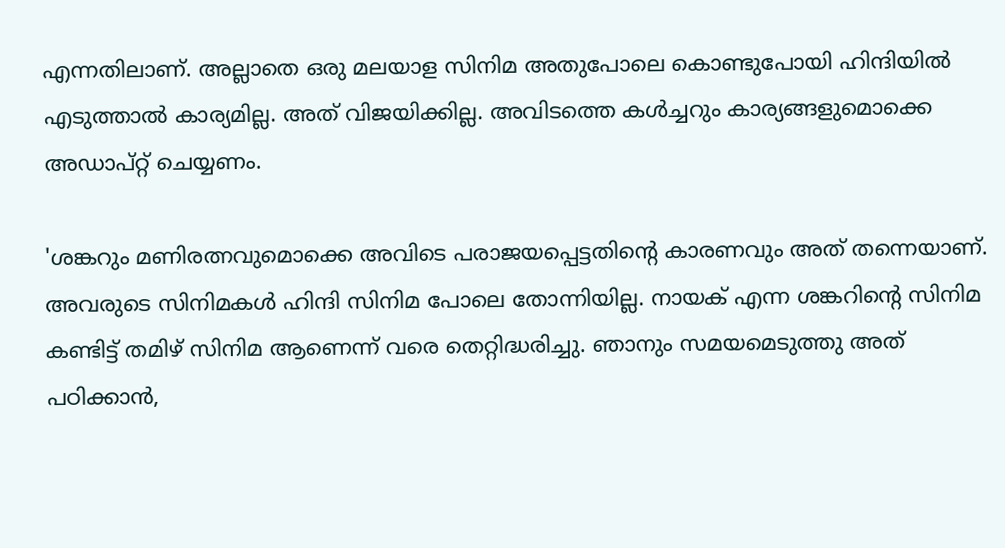എന്നതിലാണ്. അല്ലാതെ ഒരു മലയാള സിനിമ അതുപോലെ കൊണ്ടുപോയി ഹിന്ദിയിൽ എടുത്താൽ കാര്യമില്ല. അത് വിജയിക്കില്ല. അവിടത്തെ കൾച്ചറും കാര്യങ്ങളുമൊക്കെ അഡാപ്റ്റ് ചെയ്യണം.

'ശങ്കറും മണിരത്നവുമൊക്കെ അവിടെ പരാജയപ്പെട്ടതിന്റെ കാരണവും അത് തന്നെയാണ്. അവരുടെ സിനിമകൾ ഹിന്ദി സിനിമ പോലെ തോന്നിയില്ല. നായക് എന്ന ശങ്കറിന്റെ സിനിമ കണ്ടിട്ട് തമിഴ് സിനിമ ആണെന്ന് വരെ തെറ്റിദ്ധരിച്ചു. ഞാനും സമയമെടുത്തു അത് പഠിക്കാൻ,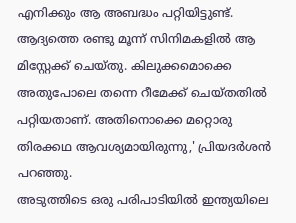എനിക്കും ആ അബദ്ധം പറ്റിയിട്ടുണ്ട്. ആദ്യത്തെ രണ്ടു മൂന്ന് സിനിമകളിൽ ആ മിസ്റ്റേക്ക് ചെയ്തു. കിലുക്കമൊക്കെ അതുപോലെ തന്നെ റീമേക്ക് ചെയ്തതിൽ പറ്റിയതാണ്. അതിനൊക്കെ മറ്റൊരു തിരക്കഥ ആവശ്യമായിരുന്നു,' പ്രിയദർശൻ പറഞ്ഞു.
അടുത്തിടെ ഒരു പരിപാടിയിൽ ഇന്ത്യയിലെ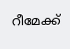റീമേക്ക്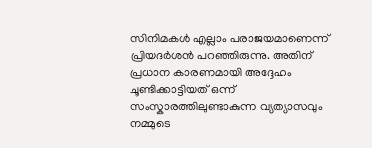സിനിമകൾ എല്ലാം പരാജയമാണെന്ന് പ്രിയദർശൻ പറഞ്ഞിരുന്നു. അതിന് പ്രധാന കാരണമായി അദ്ദേഹം ചൂണ്ടിക്കാട്ടിയത് ഒന്ന് സംസ്കാരത്തിലുണ്ടാകുന്ന വ്യത്യാസവും നമ്മുടെ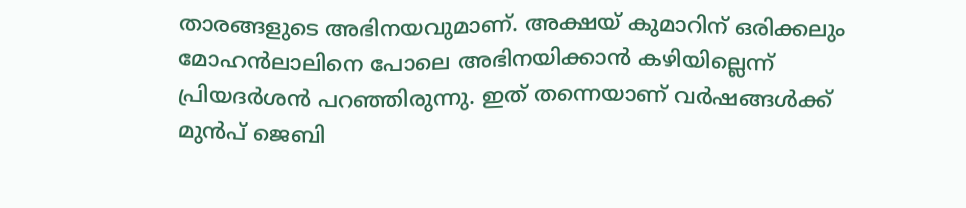താരങ്ങളുടെ അഭിനയവുമാണ്. അക്ഷയ് കുമാറിന് ഒരിക്കലും മോഹൻലാലിനെ പോലെ അഭിനയിക്കാൻ കഴിയില്ലെന്ന് പ്രിയദർശൻ പറഞ്ഞിരുന്നു. ഇത് തന്നെയാണ് വർഷങ്ങൾക്ക് മുൻപ് ജെബി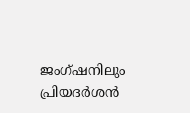ജംഗ്ഷനിലും പ്രിയദർശൻ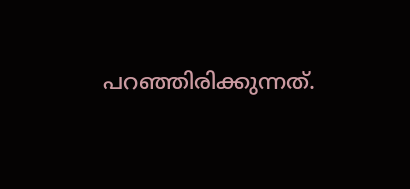പറഞ്ഞിരിക്കുന്നത്.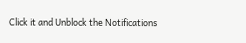Click it and Unblock the Notifications